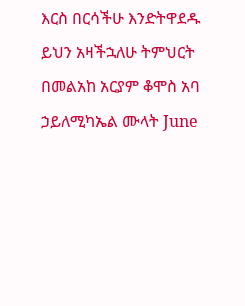እርስ በርሳችሁ እንድትዋደዱ ይህን አዛችኋለሁ ትምህርት በመልአከ አርያም ቆሞስ አባ ኃይለሚካኤል ሙላት June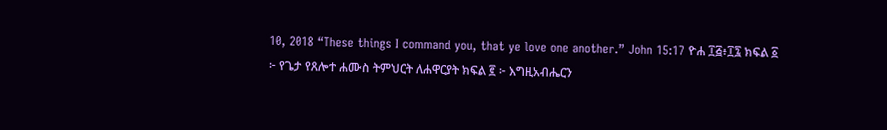10, 2018 “These things I command you, that ye love one another.” John 15:17 ዮሐ ፲፭፥፲፯ ክፍል ፩ ፦ የጌታ የጸሎተ ሐሙስ ትምህርት ለሐዋርያት ክፍል ፪ ፦ እግዚአብሔርን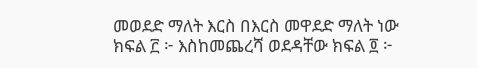መወደድ ማለት እርስ በእርስ መዋደድ ማለት ነው ክፍል ፫ ፦ እስከመጨረሻ ወደዳቸው ክፍል ፬ ፦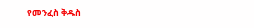የመንፈስ ቅዱስ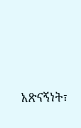አጽናኝነት፣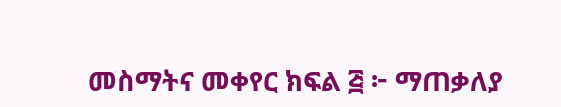መስማትና መቀየር ክፍል ፭ ፦ ማጠቃለያ